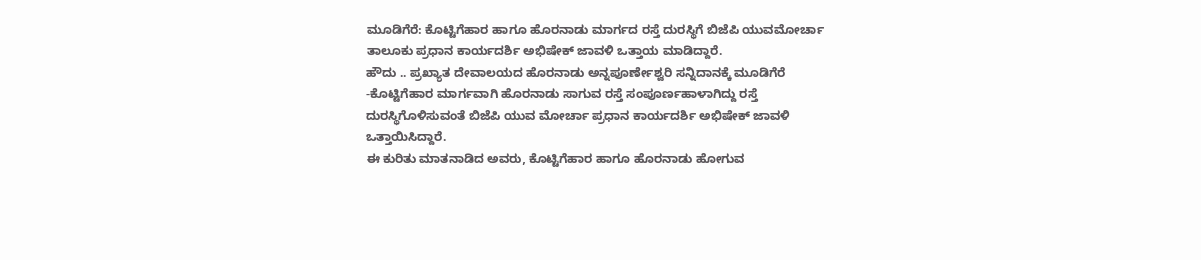ಮೂಡಿಗೆರೆ: ಕೊಟ್ಟಿಗೆಹಾರ ಹಾಗೂ ಹೊರನಾಡು ಮಾರ್ಗದ ರಸ್ತೆ ದುರಸ್ಥಿಗೆ ಬಿಜೆಪಿ ಯುವಮೋರ್ಚಾ ತಾಲೂಕು ಪ್ರಧಾನ ಕಾರ್ಯದರ್ಶಿ ಅಭಿಷೇಕ್ ಜಾವಳಿ ಒತ್ತಾಯ ಮಾಡಿದ್ದಾರೆ.
ಹೌದು .. ಪ್ರಖ್ಯಾತ ದೇವಾಲಯದ ಹೊರನಾಡು ಅನ್ನಪೂರ್ಣೇಶ್ವರಿ ಸನ್ನಿದಾನಕ್ಕೆ ಮೂಡಿಗೆರೆ -ಕೊಟ್ಟಿಗೆಹಾರ ಮಾರ್ಗವಾಗಿ ಹೊರನಾಡು ಸಾಗುವ ರಸ್ತೆ ಸಂಪೂರ್ಣಹಾಳಾಗಿದ್ದು ರಸ್ತೆ ದುರಸ್ಥಿಗೊಳಿಸುವಂತೆ ಬಿಜೆಪಿ ಯುವ ಮೋರ್ಚಾ ಪ್ರಧಾನ ಕಾರ್ಯದರ್ಶಿ ಅಭಿಷೇಕ್ ಜಾವಳಿ ಒತ್ತಾಯಿಸಿದ್ದಾರೆ.
ಈ ಕುರಿತು ಮಾತನಾಡಿದ ಅವರು, ಕೊಟ್ಟಿಗೆಹಾರ ಹಾಗೂ ಹೊರನಾಡು ಹೋಗುವ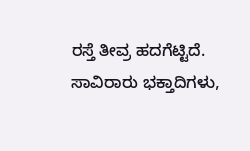ರಸ್ತೆ ತೀವ್ರ ಹದಗೆಟ್ಟಿದೆ. ಸಾವಿರಾರು ಭಕ್ತಾದಿಗಳು,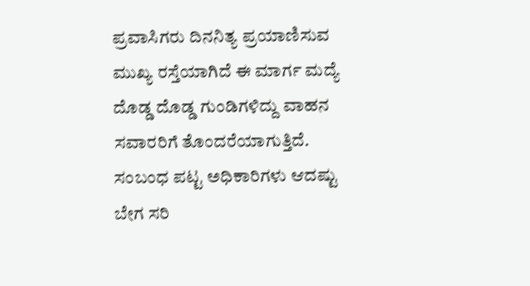ಪ್ರವಾಸಿಗರು ದಿನನಿತ್ಯ ಪ್ರಯಾಣಿಸುವ ಮುಖ್ಯ ರಸ್ತೆಯಾಗಿದೆ ಈ ಮಾರ್ಗ ಮದ್ಯೆ ದೊಡ್ಡ ದೊಡ್ಡ ಗುಂಡಿಗಳಿದ್ದು ವಾಹನ ಸವಾರರಿಗೆ ತೊಂದರೆಯಾಗುತ್ತಿದೆ. ಸಂಬಂಧ ಪಟ್ಟ ಅಧಿಕಾರಿಗಳು ಆದಷ್ಟು ಬೇಗ ಸರಿ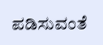ಪಡಿಸುವಂತೆ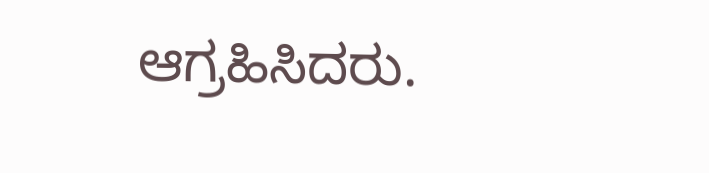ಆಗ್ರಹಿಸಿದರು.